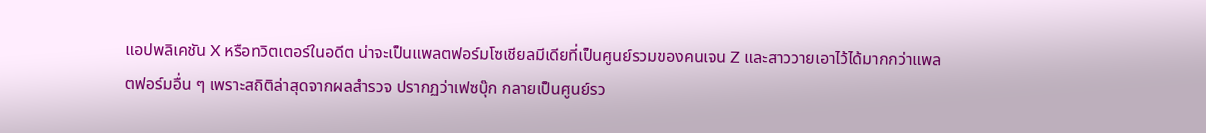แอปพลิเคชัน X หรือทวิตเตอร์ในอดีต น่าจะเป็นแพลตฟอร์มโซเชียลมีเดียที่เป็นศูนย์รวมของคนเจน Z และสาววายเอาไว้ได้มากกว่าแพลตฟอร์มอื่น ๆ เพราะสถิติล่าสุดจากผลสำรวจ ปรากฏว่าเฟซบุ๊ก กลายเป็นศูนย์รว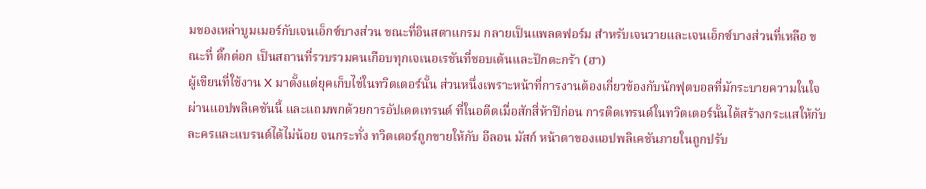มของเหล่าบูมเมอร์กับเจนเอ็กซ์บางส่วน ขณะที่อินสตาแกรม กลายเป็นแพลตฟอร์ม สำหรับเจนวายและเจนเอ็กซ์บางส่วนที่เหลือ ขณะที่ ติ๊กต่อก เป็นสถานที่รวบรวมคนเกือบทุกเจเนอเรชันที่ชอบเต้นและปักตะกร้า (ฮา)
ผู้เขียนที่ใช้งาน X มาตั้งแต่ยุคเก็บไข่ในทวิตเตอร์นั้น ส่วนหนึ่งเพราะหน้าที่การงานต้องเกี่ยวข้องกับนักฟุตบอลที่มักระบายความในใจผ่านแอปพลิเคชันนี้ และแถมพกด้วยการอัปเดตเทรนด์ ที่ในอดีตเมื่อสักสี่ห้าปีก่อน การติดเทรนด์ในทวิตเตอร์นั้นได้สร้างกระแสให้กับละครและแบรนด์ได้ไม่น้อย จนกระทั่ง ทวิตเตอร์ถูกขายให้กับ อีลอน มัสก์ หน้าตาของแอปพลิเคชันภายในถูกปรับ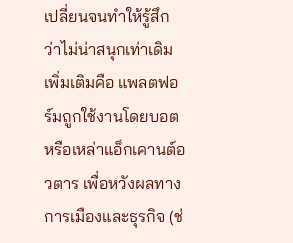เปลี่ยนจนทำให้รู้สึกว่าไม่น่าสนุกเท่าเดิม เพิ่มเติมคือ แพลตฟอร์มถูกใช้งานโดยบอตหรือเหล่าแอ็กเคานต์อวตาร เพื่อหวังผลทางการเมืองและธุรกิจ (ช่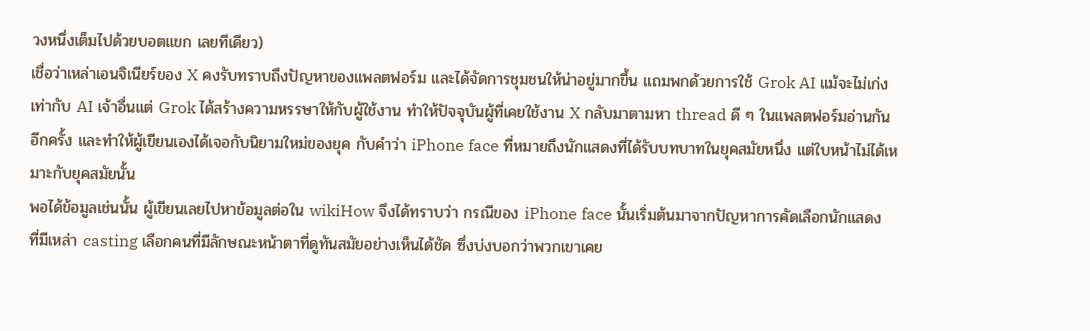วงหนึ่งเต็มไปด้วยบอตแขก เลยทีเดียว)
เชื่อว่าเหล่าเอนจิเนียร์ของ X คงรับทราบถึงปัญหาของแพลตฟอร์ม และได้จัดการชุมชนให้น่าอยู่มากขึ้น แถมพกด้วยการใช้ Grok AI แม้จะไม่เก่งเท่ากับ AI เจ้าอื่นแต่ Grok ได้สร้างความหรรษาให้กับผู้ใช้งาน ทำให้ปัจจุบันผู้ที่เคยใช้งาน X กลับมาตามหา thread ดี ๆ ในแพลตฟอร์มอ่านกันอีกครั้ง และทำให้ผู้เขียนเองได้เจอกับนิยามใหม่ของยุค กับคำว่า iPhone face ที่หมายถึงนักแสดงที่ได้รับบทบาทในยุคสมัยหนึ่ง แต่ใบหน้าไม่ได้เหมาะกับยุคสมัยนั้น
พอได้ข้อมูลเช่นนั้น ผู้เขียนเลยไปหาข้อมูลต่อใน wikiHow จึงได้ทราบว่า กรณีของ iPhone face นั้นเริ่มต้นมาจากปัญหาการคัดเลือกนักแสดง ที่มีเหล่า casting เลือกคนที่มีลักษณะหน้าตาที่ดูทันสมัยอย่างเห็นได้ชัด ซึ่งบ่งบอกว่าพวกเขาเคย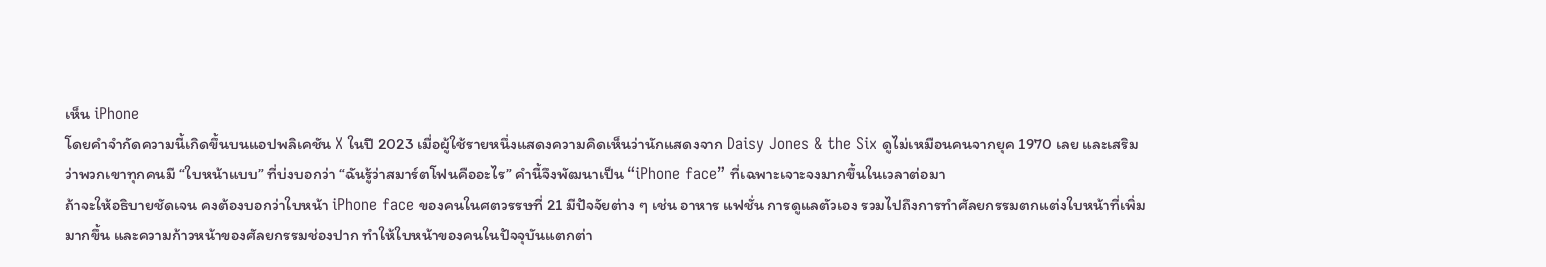เห็น iPhone
โดยคำจำกัดความนี้เกิดขึ้นบนแอปพลิเคชัน X ในปี 2023 เมื่อผู้ใช้รายหนึ่งแสดงความคิดเห็นว่านักแสดงจาก Daisy Jones & the Six ดูไม่เหมือนคนจากยุค 1970 เลย และเสริมว่าพวกเขาทุกคนมี “ใบหน้าแบบ” ที่บ่งบอกว่า “ฉันรู้ว่าสมาร์ตโฟนคืออะไร” คำนี้จึงพัฒนาเป็น “iPhone face” ที่เฉพาะเจาะจงมากขึ้นในเวลาต่อมา
ถ้าจะให้อธิบายชัดเจน คงต้องบอกว่าใบหน้า iPhone face ของคนในศตวรรษที่ 21 มีปัจจัยต่าง ๆ เช่น อาหาร แฟชั่น การดูแลตัวเอง รวมไปถึงการทำศัลยกรรมตกแต่งใบหน้าที่เพิ่มมากขึ้น และความก้าวหน้าของศัลยกรรมช่องปาก ทำให้ใบหน้าของคนในปัจจุบันแตกต่า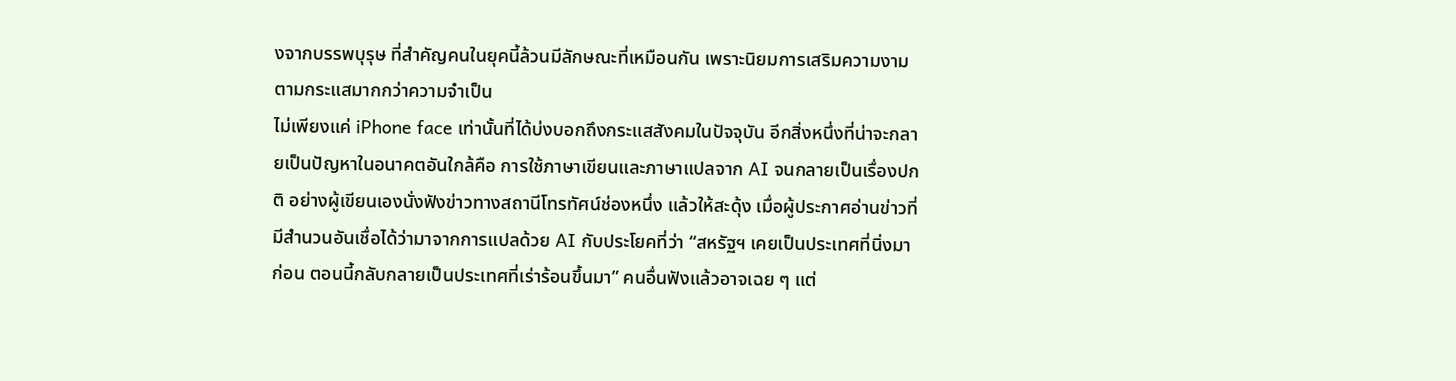งจากบรรพบุรุษ ที่สำคัญคนในยุคนี้ล้วนมีลักษณะที่เหมือนกัน เพราะนิยมการเสริมความงามตามกระแสมากกว่าความจำเป็น
ไม่เพียงแค่ iPhone face เท่านั้นที่ได้บ่งบอกถึงกระแสสังคมในปัจจุบัน อีกสิ่งหนึ่งที่น่าจะกลายเป็นปัญหาในอนาคตอันใกล้คือ การใช้ภาษาเขียนและภาษาแปลจาก AI จนกลายเป็นเรื่องปกติ อย่างผู้เขียนเองนั่งฟังข่าวทางสถานีโทรทัศน์ช่องหนึ่ง แล้วให้สะดุ้ง เมื่อผู้ประกาศอ่านข่าวที่มีสำนวนอันเชื่อได้ว่ามาจากการแปลด้วย AI กับประโยคที่ว่า “สหรัฐฯ เคยเป็นประเทศที่นิ่งมาก่อน ตอนนี้กลับกลายเป็นประเทศที่เร่าร้อนขึ้นมา” คนอื่นฟังแล้วอาจเฉย ๆ แต่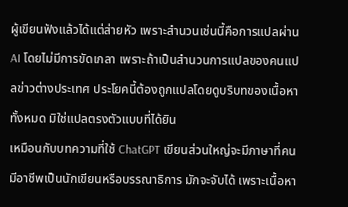ผู้เขียนฟังแล้วได้แต่ส่ายหัว เพราะสำนวนเช่นนี้คือการแปลผ่าน AI โดยไม่มีการขัดเกลา เพราะถ้าเป็นสำนวนการแปลของคนแปลข่าวต่างประเทศ ประโยคนี้ต้องถูกแปลโดยดูบริบทของเนื้อหาทั้งหมด มิใช่แปลตรงตัวแบบที่ได้ยิน
เหมือนกับบทความที่ใช้ ChatGPT เขียนส่วนใหญ่จะมีภาษาที่คนมีอาชีพเป็นนักเขียนหรือบรรณาธิการ มักจะจับได้ เพราะเนื้อหา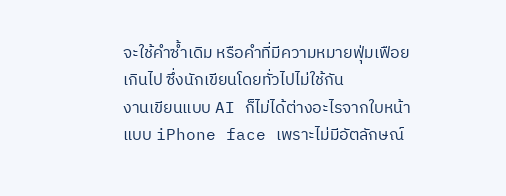จะใช้คำซ้ำเดิม หรือคำที่มีความหมายฟุ่มเฟือยเกินไป ซึ่งนักเขียนโดยทั่วไปไม่ใช้กัน
งานเขียนแบบ AI ก็ไม่ได้ต่างอะไรจากใบหน้าแบบ iPhone face เพราะไม่มีอัตลักษณ์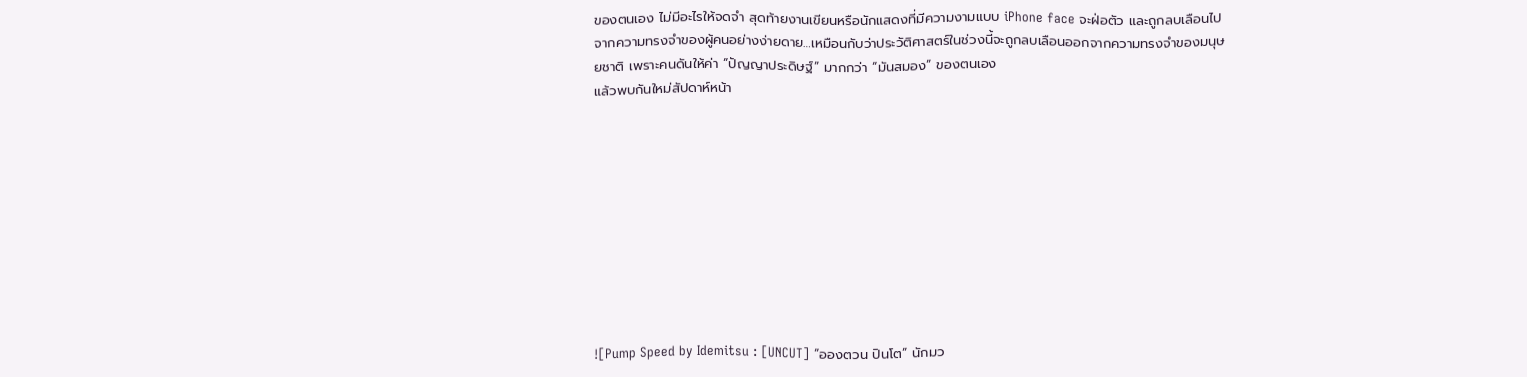ของตนเอง ไม่มีอะไรให้จดจำ สุดท้ายงานเขียนหรือนักแสดงที่มีความงามแบบ iPhone face จะฝ่อตัว และถูกลบเลือนไปจากความทรงจำของผู้คนอย่างง่ายดาย…เหมือนกับว่าประวัติศาสตร์ในช่วงนี้จะถูกลบเลือนออกจากความทรงจำของมนุษยชาติ เพราะคนดันให้ค่า “ปัญญาประดิษฐ์” มากกว่า “มันสมอง” ของตนเอง
แล้วพบกันใหม่สัปดาห์หน้า










![Pump Speed by Idemitsu : [UNCUT] “อองตวน ปินโต” นักมว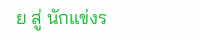ย สู่ นักแข่งร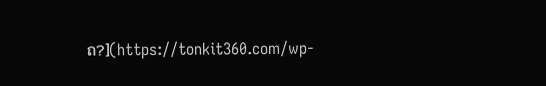ถ?](https://tonkit360.com/wp-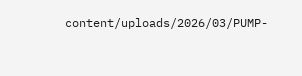content/uploads/2026/03/PUMP-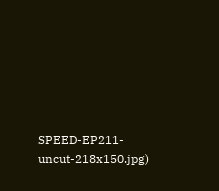SPEED-EP211-uncut-218x150.jpg)